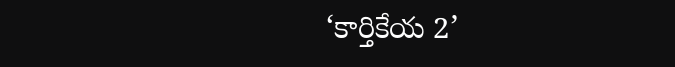‘కార్తికేయ 2’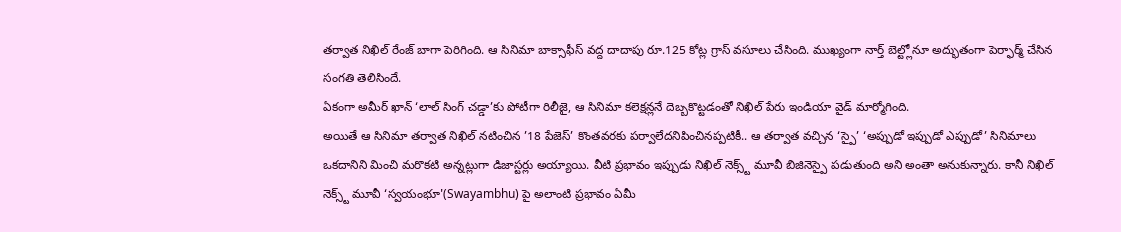తర్వాత నిఖిల్ రేంజ్ బాగా పెరిగింది. ఆ సినిమా బాక్సాఫీస్ వద్ద దాదాపు రూ.125 కోట్ల గ్రాస్ వసూలు చేసింది. ముఖ్యంగా నార్త్ బెల్ట్లోనూ అద్భుతంగా పెర్ఫార్మ్ చేసిన సంగతి తెలిసిందే.
ఏకంగా అమీర్ ఖాన్ ‘లాల్ సింగ్ చడ్డా’కు పోటీగా రిలీజై, ఆ సినిమా కలెక్షన్లనే దెబ్బకొట్టడంతో నిఖిల్ పేరు ఇండియా వైడ్ మార్మోగింది.
అయితే ఆ సినిమా తర్వాత నిఖిల్ నటించిన ’18 పేజెస్’ కొంతవరకు పర్వాలేదనిపించినప్పటికీ.. ఆ తర్వాత వచ్చిన ‘స్పై’ ‘అప్పుడో ఇప్పుడో ఎప్పుడో’ సినిమాలు ఒకదానిని మించి మరొకటి అన్నట్లుగా డిజాస్టర్లు అయ్యాయి. వీటి ప్రభావం ఇప్పుడు నిఖిల్ నెక్స్ట్ మూవీ బిజినెస్పై పడుతుంది అని అంతా అనుకున్నారు. కానీ నిఖిల్ నెక్స్ట్ మూవీ ‘స్వయంభూ'(Swayambhu) పై అలాంటి ప్రభావం ఏమీ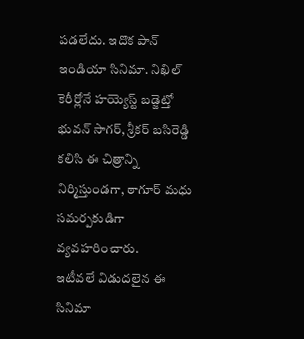పడలేదు. ఇదొక పాన్ ఇండియా సినిమా. నిఖిల్ కెరీర్లోనే హయ్యెస్ట్ బడ్జెట్తో భువన్ సాగర్, శ్రీకర్ బసిరెడ్డి కలిసి ఈ చిత్రాన్ని నిర్మిస్తుండగా, ఠాగూర్ మధు సమర్పకుడిగా వ్యవహరించారు.
ఇటీవలే విడుదలైన ఈ సినిమా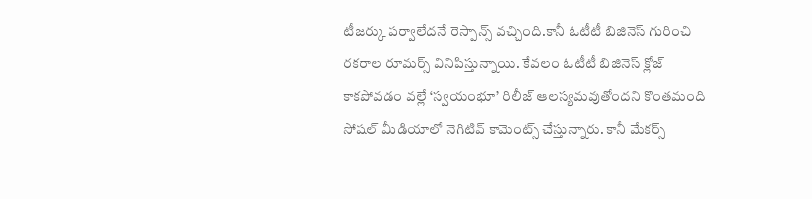టీజర్కు పర్వాలేదనే రెస్పాన్స్ వచ్చింది.కానీ ఓటీటీ బిజినెస్ గురించి రకరాల రూమర్స్ వినిపిస్తున్నాయి. కేవలం ఓటీటీ బిజినెస్ క్లోజ్ కాకపోవడం వల్లే ‘స్వయంభూ’ రిలీజ్ ఆలస్యమవుతోందని కొంతమంది సోషల్ మీడియాలో నెగిటివ్ కామెంట్స్ చేస్తున్నారు. కానీ మేకర్స్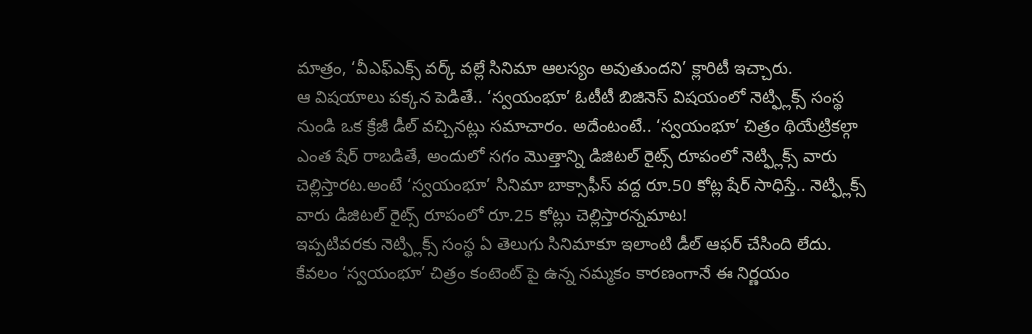మాత్రం, ‘వీఎఫ్ఎక్స్ వర్క్ వల్లే సినిమా ఆలస్యం అవుతుందని’ క్లారిటీ ఇచ్చారు.
ఆ విషయాలు పక్కన పెడితే.. ‘స్వయంభూ’ ఓటీటీ బిజినెస్ విషయంలో నెట్ఫ్లిక్స్ సంస్థ నుండి ఒక క్రేజీ డీల్ వచ్చినట్లు సమాచారం. అదేంటంటే.. ‘స్వయంభూ’ చిత్రం థియేట్రికల్గా ఎంత షేర్ రాబడితే, అందులో సగం మొత్తాన్ని డిజిటల్ రైట్స్ రూపంలో నెట్ఫ్లిక్స్ వారు చెల్లిస్తారట.అంటే ‘స్వయంభూ’ సినిమా బాక్సాఫీస్ వద్ద రూ.50 కోట్ల షేర్ సాధిస్తే.. నెట్ఫ్లిక్స్ వారు డిజిటల్ రైట్స్ రూపంలో రూ.25 కోట్లు చెల్లిస్తారన్నమాట!
ఇప్పటివరకు నెట్ఫ్లిక్స్ సంస్థ ఏ తెలుగు సినిమాకూ ఇలాంటి డీల్ ఆఫర్ చేసింది లేదు. కేవలం ‘స్వయంభూ’ చిత్రం కంటెంట్ పై ఉన్న నమ్మకం కారణంగానే ఈ నిర్ణయం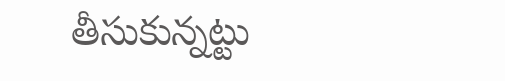తీసుకున్నట్టు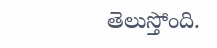తెలుస్తోంది.